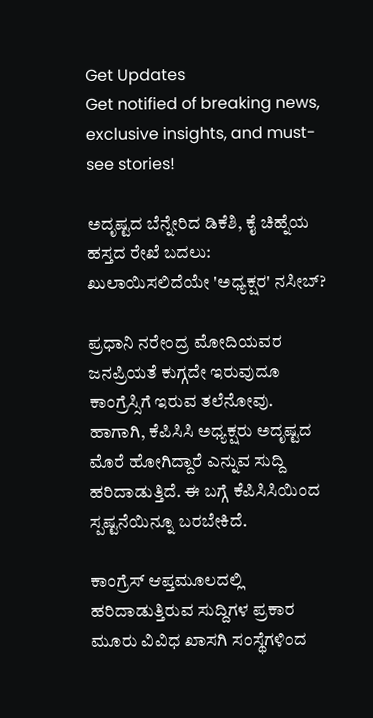Get Updates
Get notified of breaking news, exclusive insights, and must-see stories!

ಅದೃಷ್ಟದ ಬೆನ್ನೇರಿದ ಡಿಕೆಶಿ, ಕೈ ಚಿಹ್ನೆಯ ಹಸ್ತದ ರೇಖೆ ಬದಲು: ಖುಲಾಯಿಸಲಿದೆಯೇ 'ಅಧ್ಯಕ್ಷರ' ನಸೀಬ್?

ಪ್ರಧಾನಿ ನರೇಂದ್ರ ಮೋದಿಯವರ ಜನಪ್ರಿಯತೆ ಕುಗ್ಗದೇ ಇರುವುದೂ ಕಾಂಗ್ರೆಸ್ಸಿಗೆ ಇರುವ ತಲೆನೋವು. ಹಾಗಾಗಿ, ಕೆಪಿಸಿಸಿ ಅಧ್ಯಕ್ಷರು ಅದೃಷ್ಟದ ಮೊರೆ ಹೋಗಿದ್ದಾರೆ ಎನ್ನುವ ಸುದ್ದಿ ಹರಿದಾಡುತ್ತಿದೆ. ಈ ಬಗ್ಗೆ ಕೆಪಿಸಿಸಿಯಿಂದ ಸ್ಪಷ್ಟನೆಯಿನ್ನೂ ಬರಬೇಕಿದೆ.

ಕಾಂಗ್ರೆಸ್ ಆಪ್ತಮೂಲದಲ್ಲಿ ಹರಿದಾಡುತ್ತಿರುವ ಸುದ್ದಿಗಳ ಪ್ರಕಾರ ಮೂರು ವಿವಿಧ ಖಾಸಗಿ ಸಂಸ್ಥೆಗಳಿಂದ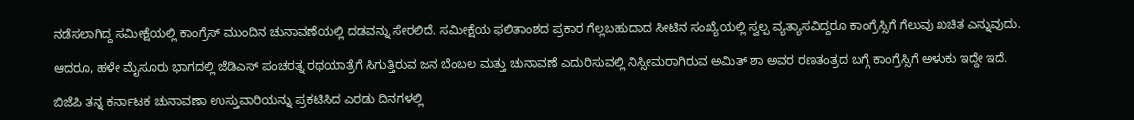ನಡೆಸಲಾಗಿದ್ದ ಸಮೀಕ್ಷೆಯಲ್ಲಿ ಕಾಂಗ್ರೆಸ್ ಮುಂದಿನ ಚುನಾವಣೆಯಲ್ಲಿ ದಡವನ್ನು ಸೇರಲಿದೆ. ಸಮೀಕ್ಷೆಯ ಫಲಿತಾಂಶದ ಪ್ರಕಾರ ಗೆಲ್ಲಬಹುದಾದ ಸೀಟಿನ ಸಂಖ್ಯೆಯಲ್ಲಿ ಸ್ವಲ್ಪ ವ್ಯತ್ಯಾಸವಿದ್ದರೂ ಕಾಂಗ್ರೆಸ್ಸಿಗೆ ಗೆಲುವು ಖಚಿತ ಎನ್ನುವುದು.

ಆದರೂ, ಹಳೇ ಮೈಸೂರು ಭಾಗದಲ್ಲಿ ಜೆಡಿಎಸ್ ಪಂಚರತ್ನ ರಥಯಾತ್ರೆಗೆ ಸಿಗುತ್ತಿರುವ ಜನ ಬೆಂಬಲ ಮತ್ತು ಚುನಾವಣೆ ಎದುರಿಸುವಲ್ಲಿ ನಿಸ್ಸೀಮರಾಗಿರುವ ಅಮಿತ್ ಶಾ ಅವರ ರಣತಂತ್ರದ ಬಗ್ಗೆ ಕಾಂಗ್ರೆಸ್ಸಿಗೆ ಅಳುಕು ಇದ್ದೇ ಇದೆ.

ಬಿಜೆಪಿ ತನ್ನ ಕರ್ನಾಟಕ ಚುನಾವಣಾ ಉಸ್ತುವಾರಿಯನ್ನು ಪ್ರಕಟಿಸಿದ ಎರಡು ದಿನಗಳಲ್ಲಿ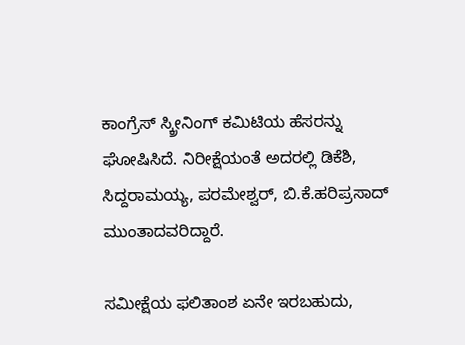ಕಾಂಗ್ರೆಸ್ ಸ್ಕ್ರೀನಿಂಗ್ ಕಮಿಟಿಯ ಹೆಸರನ್ನು ಘೋಷಿಸಿದೆ. ನಿರೀಕ್ಷೆಯಂತೆ ಅದರಲ್ಲಿ ಡಿಕೆಶಿ, ಸಿದ್ದರಾಮಯ್ಯ, ಪರಮೇಶ್ವರ್, ಬಿ.ಕೆ.ಹರಿಪ್ರಸಾದ್ ಮುಂತಾದವರಿದ್ದಾರೆ.

ಸಮೀಕ್ಷೆಯ ಫಲಿತಾಂಶ ಏನೇ ಇರಬಹುದು,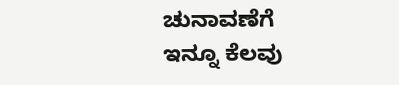ಚುನಾವಣೆಗೆ ಇನ್ನೂ ಕೆಲವು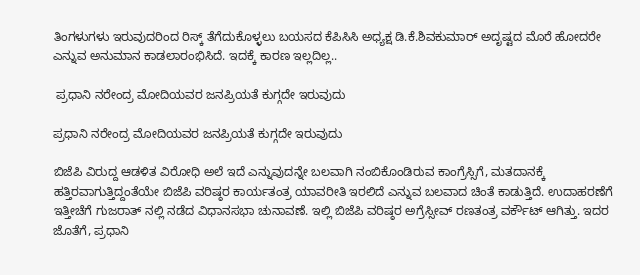ತಿಂಗಳುಗಳು ಇರುವುದರಿಂದ ರಿಸ್ಕ್ ತೆಗೆದುಕೊಳ್ಳಲು ಬಯಸದ ಕೆಪಿಸಿಸಿ ಅಧ್ಯಕ್ಷ ಡಿ.ಕೆ.ಶಿವಕುಮಾರ್ ಅದೃಷ್ಟದ ಮೊರೆ ಹೋದರೇ ಎನ್ನುವ ಅನುಮಾನ ಕಾಡಲಾರಂಭಿಸಿದೆ. ಇದಕ್ಕೆ ಕಾರಣ ಇಲ್ಲದಿಲ್ಲ..

 ಪ್ರಧಾನಿ ನರೇಂದ್ರ ಮೋದಿಯವರ ಜನಪ್ರಿಯತೆ ಕುಗ್ಗದೇ ಇರುವುದು

ಪ್ರಧಾನಿ ನರೇಂದ್ರ ಮೋದಿಯವರ ಜನಪ್ರಿಯತೆ ಕುಗ್ಗದೇ ಇರುವುದು

ಬಿಜೆಪಿ ವಿರುದ್ದ ಆಡಳಿತ ವಿರೋಧಿ ಅಲೆ ಇದೆ ಎನ್ನುವುದನ್ನೇ ಬಲವಾಗಿ ನಂಬಿಕೊಂಡಿರುವ ಕಾಂಗ್ರೆಸ್ಸಿಗೆ, ಮತದಾನಕ್ಕೆ ಹತ್ತಿರವಾಗುತ್ತಿದ್ದಂತೆಯೇ ಬಿಜೆಪಿ ವರಿಷ್ಠರ ಕಾರ್ಯತಂತ್ರ ಯಾವರೀತಿ ಇರಲಿದೆ ಎನ್ನುವ ಬಲವಾದ ಚಿಂತೆ ಕಾಡುತ್ತಿದೆ. ಉದಾಹರಣೆಗೆ ಇತ್ತೀಚೆಗೆ ಗುಜರಾತ್ ನಲ್ಲಿ ನಡೆದ ವಿಧಾನಸಭಾ ಚುನಾವಣೆ. ಇಲ್ಲಿ ಬಿಜೆಪಿ ವರಿಷ್ಠರ ಅಗ್ರೆಸ್ಸೀವ್ ರಣತಂತ್ರ ವರ್ಕೌಟ್ ಆಗಿತ್ತು. ಇದರ ಜೊತೆಗೆ, ಪ್ರಧಾನಿ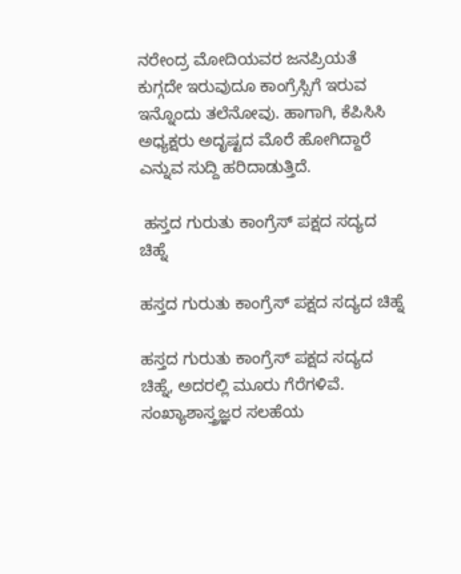ನರೇಂದ್ರ ಮೋದಿಯವರ ಜನಪ್ರಿಯತೆ ಕುಗ್ಗದೇ ಇರುವುದೂ ಕಾಂಗ್ರೆಸ್ಸಿಗೆ ಇರುವ ಇನ್ನೊಂದು ತಲೆನೋವು. ಹಾಗಾಗಿ, ಕೆಪಿಸಿಸಿ ಅಧ್ಯಕ್ಷರು ಅದೃಷ್ಟದ ಮೊರೆ ಹೋಗಿದ್ದಾರೆ ಎನ್ನುವ ಸುದ್ದಿ ಹರಿದಾಡುತ್ತಿದೆ.

 ಹಸ್ತದ ಗುರುತು ಕಾಂಗ್ರೆಸ್ ಪಕ್ಷದ ಸದ್ಯದ ಚಿಹ್ನೆ

ಹಸ್ತದ ಗುರುತು ಕಾಂಗ್ರೆಸ್ ಪಕ್ಷದ ಸದ್ಯದ ಚಿಹ್ನೆ

ಹಸ್ತದ ಗುರುತು ಕಾಂಗ್ರೆಸ್ ಪಕ್ಷದ ಸದ್ಯದ ಚಿಹ್ನೆ, ಅದರಲ್ಲಿ ಮೂರು ಗೆರೆಗಳಿವೆ. ಸಂಖ್ಯಾಶಾಸ್ತ್ರಜ್ಞರ ಸಲಹೆಯ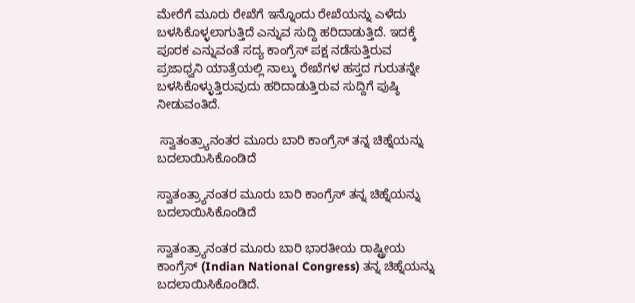ಮೇರೆಗೆ ಮೂರು ರೇಖೆಗೆ ಇನ್ನೊಂದು ರೇಖೆಯನ್ನು ಎಳೆದು ಬಳಸಿಕೊಳ್ಳಲಾಗುತ್ತಿದೆ ಎನ್ನುವ ಸುದ್ದಿ ಹರಿದಾಡುತ್ತಿದೆ. ಇದಕ್ಕೆ ಪೂರಕ ಎನ್ನುವಂತೆ ಸದ್ಯ ಕಾಂಗ್ರೆಸ್ ಪಕ್ಷ ನಡೆಸುತ್ತಿರುವ ಪ್ರಜಾಧ್ವನಿ ಯಾತ್ರೆಯಲ್ಲಿ ನಾಲ್ಕು ರೇಖೆಗಳ ಹಸ್ತದ ಗುರುತನ್ನೇ ಬಳಸಿಕೊಳ್ಳುತ್ತಿರುವುದು ಹರಿದಾಡುತ್ತಿರುವ ಸುದ್ದಿಗೆ ಪುಷ್ಠಿ ನೀಡುವಂತಿದೆ.

 ಸ್ವಾತಂತ್ರ್ಯಾನಂತರ ಮೂರು ಬಾರಿ ಕಾಂಗ್ರೆಸ್ ತನ್ನ ಚಿಹ್ನೆಯನ್ನು ಬದಲಾಯಿಸಿಕೊಂಡಿದೆ

ಸ್ವಾತಂತ್ರ್ಯಾನಂತರ ಮೂರು ಬಾರಿ ಕಾಂಗ್ರೆಸ್ ತನ್ನ ಚಿಹ್ನೆಯನ್ನು ಬದಲಾಯಿಸಿಕೊಂಡಿದೆ

ಸ್ವಾತಂತ್ರ್ಯಾನಂತರ ಮೂರು ಬಾರಿ ಭಾರತೀಯ ರಾಷ್ಟ್ರೀಯ ಕಾಂಗ್ರೆಸ್ (Indian National Congress) ತನ್ನ ಚಿಹ್ನೆಯನ್ನು ಬದಲಾಯಿಸಿಕೊಂಡಿದೆ.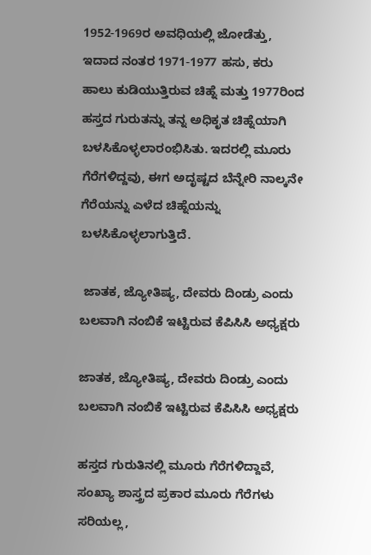1952-1969ರ ಅವಧಿಯಲ್ಲಿ ಜೋಡೆತ್ತು, ಇದಾದ ನಂತರ 1971-1977 ಹಸು, ಕರು ಹಾಲು ಕುಡಿಯುತ್ತಿರುವ ಚಿಹ್ನೆ ಮತ್ತು 1977ರಿಂದ ಹಸ್ತದ ಗುರುತನ್ನು ತನ್ನ ಅಧಿಕೃತ ಚಿಹ್ನೆಯಾಗಿ ಬಳಸಿಕೊಳ್ಳಲಾರಂಭಿಸಿತು. ಇದರಲ್ಲಿ ಮೂರು ಗೆರೆಗಳಿದ್ದವು, ಈಗ ಅದೃಷ್ಟದ ಬೆನ್ನೇರಿ ನಾಲ್ಕನೇ ಗೆರೆಯನ್ನು ಎಳೆದ ಚಿಹ್ನೆಯನ್ನು ಬಳಸಿಕೊಳ್ಳಲಾಗುತ್ತಿದೆ.

 ಜಾತಕ, ಜ್ಯೋತಿಷ್ಯ, ದೇವರು ದಿಂಡ್ರು ಎಂದು ಬಲವಾಗಿ ನಂಬಿಕೆ ಇಟ್ಟಿರುವ ಕೆಪಿಸಿಸಿ ಅಧ್ಯಕ್ಷರು

ಜಾತಕ, ಜ್ಯೋತಿಷ್ಯ, ದೇವರು ದಿಂಡ್ರು ಎಂದು ಬಲವಾಗಿ ನಂಬಿಕೆ ಇಟ್ಟಿರುವ ಕೆಪಿಸಿಸಿ ಅಧ್ಯಕ್ಷರು

ಹಸ್ತದ ಗುರುತಿನಲ್ಲಿ ಮೂರು ಗೆರೆಗಳಿದ್ದಾವೆ, ಸಂಖ್ಯಾ ಶಾಸ್ತ್ರದ ಪ್ರಕಾರ ಮೂರು ಗೆರೆಗಳು ಸರಿಯಲ್ಲ,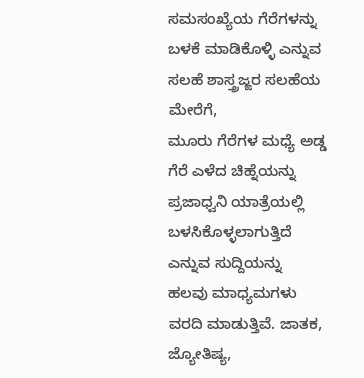ಸಮಸಂಖ್ಯೆಯ ಗೆರೆಗಳನ್ನು ಬಳಕೆ ಮಾಡಿಕೊಳ್ಳಿ ಎನ್ನುವ ಸಲಹೆ ಶಾಸ್ತ್ರಜ್ಙರ ಸಲಹೆಯ ಮೇರೆಗೆ,
ಮೂರು ಗೆರೆಗಳ ಮಧ್ಯೆ ಅಡ್ಡ ಗೆರೆ ಎಳೆದ ಚಿಹ್ನೆಯನ್ನು ಪ್ರಜಾಧ್ವನಿ ಯಾತ್ರೆಯಲ್ಲಿ ಬಳಸಿಕೊಳ್ಳಲಾಗುತ್ತಿದೆ ಎನ್ನುವ ಸುದ್ದಿಯನ್ನು ಹಲವು ಮಾಧ್ಯಮಗಳು ವರದಿ ಮಾಡುತ್ತಿವೆ. ಜಾತಕ, ಜ್ಯೋತಿಷ್ಯ,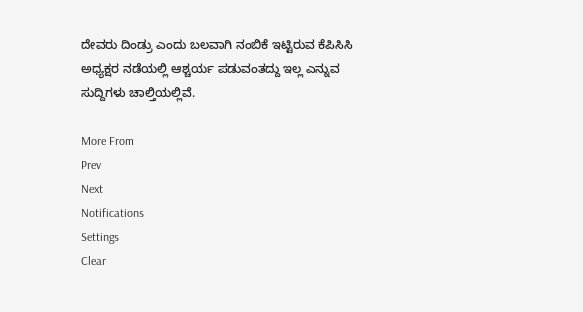ದೇವರು ದಿಂಡ್ರು ಎಂದು ಬಲವಾಗಿ ನಂಬಿಕೆ ಇಟ್ಟಿರುವ ಕೆಪಿಸಿಸಿ ಅಧ್ಯಕ್ಷರ ನಡೆಯಲ್ಲಿ ಆಶ್ಚರ್ಯ ಪಡುವಂತದ್ದು ಇಲ್ಲ ಎನ್ನುವ ಸುದ್ದಿಗಳು ಚಾಲ್ತಿಯಲ್ಲಿವೆ.

More From
Prev
Next
Notifications
Settings
Clear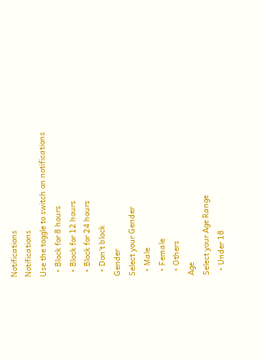Notifications
Notifications
Use the toggle to switch on notifications
  • Block for 8 hours
  • Block for 12 hours
  • Block for 24 hours
  • Don't block
Gender
Select your Gender
  • Male
  • Female
  • Others
Age
Select your Age Range
  • Under 18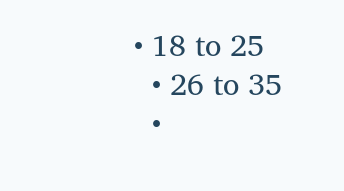• 18 to 25
  • 26 to 35
  •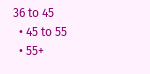36 to 45
  • 45 to 55
  • 55+